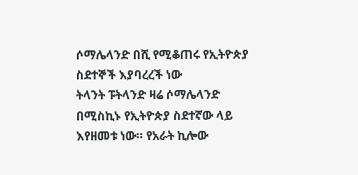ሶማሌላንድ በሺ የሚቆጠሩ የኢትዮጵያ ስደተኞች እያባረረች ነው
ትላንት ፑትላንድ ዛሬ ሶማሌላንድ በሚስኪኑ የኢትዮጵያ ስደተኛው ላይ እየዘመቱ ነው። የአራት ኪሎው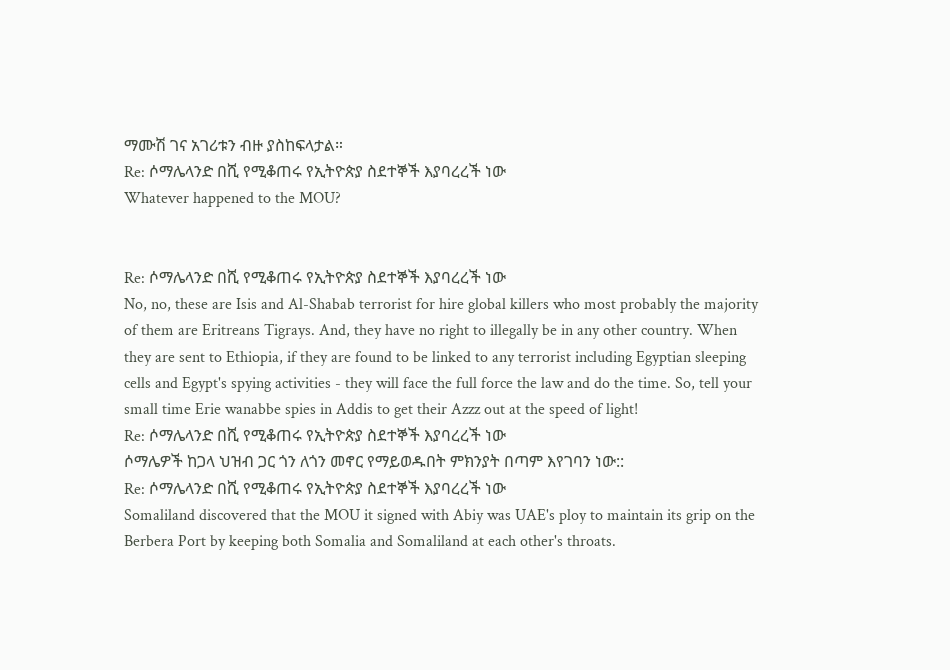ማሙሽ ገና አገሪቱን ብዙ ያስከፍላታል።
Re: ሶማሌላንድ በሺ የሚቆጠሩ የኢትዮጵያ ስደተኞች እያባረረች ነው
Whatever happened to the MOU?


Re: ሶማሌላንድ በሺ የሚቆጠሩ የኢትዮጵያ ስደተኞች እያባረረች ነው
No, no, these are Isis and Al-Shabab terrorist for hire global killers who most probably the majority of them are Eritreans Tigrays. And, they have no right to illegally be in any other country. When they are sent to Ethiopia, if they are found to be linked to any terrorist including Egyptian sleeping cells and Egypt's spying activities - they will face the full force the law and do the time. So, tell your small time Erie wanabbe spies in Addis to get their Azzz out at the speed of light!
Re: ሶማሌላንድ በሺ የሚቆጠሩ የኢትዮጵያ ስደተኞች እያባረረች ነው
ሶማሌዎች ከጋላ ህዝብ ጋር ጎን ለጎን መኖር የማይወዱበት ምክንያት በጣም እየገባን ነው::
Re: ሶማሌላንድ በሺ የሚቆጠሩ የኢትዮጵያ ስደተኞች እያባረረች ነው
Somaliland discovered that the MOU it signed with Abiy was UAE's ploy to maintain its grip on the Berbera Port by keeping both Somalia and Somaliland at each other's throats.